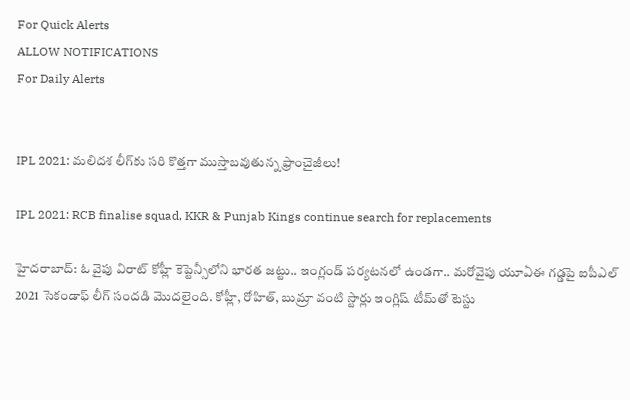For Quick Alerts
ALLOW NOTIFICATIONS
For Daily Alerts


IPL 2021: మలిదశ లీగ్‌కు సరి కొత్తగా ముస్తాబవుతున్న ఫ్రాంచైజీలు!

IPL 2021: RCB finalise squad, KKR & Punjab Kings continue search for replacements

హైదరాబాద్: ఓ వైపు విరాట్‌‌‌‌ కోహ్లీ కెప్టెన్సీలోని భారత జట్టు.. ఇంగ్లండ్‌‌ పర్యటనలో ఉండగా.. మరోవైపు యూఏఈ గడ్డపై ఐపీఎల్ 2021 సెకండాఫ్ లీగ్‌ సందడి మొదలైంది. కోహ్లీ, రోహిత్‌‌, బుమ్రా వంటి స్టార్లు ఇంగ్లిష్‌‌ టీమ్‌‌తో టెస్టు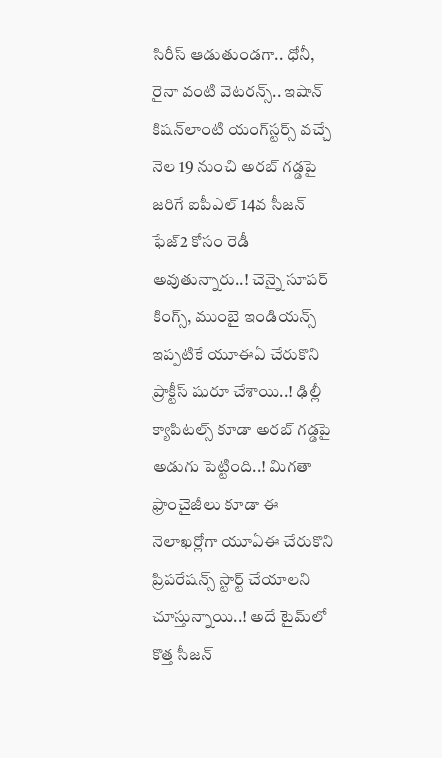సిరీస్‌‌ ఆడుతుండగా.. ధోనీ, రైనా వంటి వెటరన్స్‌‌.. ఇషాన్‌‌ కిషన్‌‌లాంటి యంగ్‌‌స్టర్స్‌‌ వచ్చే నెల 19 నుంచి అరబ్‌‌ గడ్డపై జరిగే ఐపీఎల్‌‌ 14వ సీజన్‌‌ ఫేజ్‌‌2 కోసం రెడీ అవుతున్నారు..! చెన్నై సూపర్‌‌ కింగ్స్‌‌, ముంబై ఇండియన్స్‌‌ ఇప్పటికే యూఈఏ చేరుకొని ప్రాక్టీస్‌‌ షురూ చేశాయి..! ఢిల్లీ క్యాపిటల్స్‌‌ కూడా అరబ్‌‌ గడ్డపై అడుగు పెట్టింది..! మిగతా ఫ్రాంచైజీలు కూడా ఈ నెలాఖర్లోగా యూఏఈ చేరుకొని ప్రిపరేషన్స్‌‌ స్టార్ట్‌‌ చేయాలని చూస్తున్నాయి..! అదే టైమ్‌‌లో కొత్త సీజన్‌‌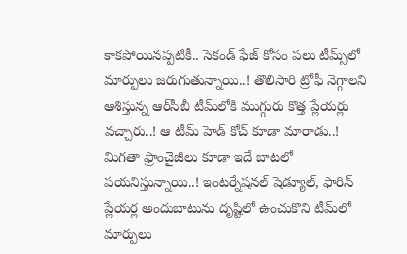కాకపోయినప్పటికీ.. సెకండ్‌‌ ఫేజ్‌‌ కోసం పలు టీమ్స్‌‌లో మార్పులు జరుగుతున్నాయి..! తొలిసారి ట్రోఫీ నెగ్గాలని ఆశిస్తున్న ఆర్‌‌సీబీ టీమ్‌‌లోకి ముగ్గురు కొత్త ప్లేయర్లు వచ్చారు..! ఆ టీమ్‌‌ హెడ్‌‌ కోచ్‌‌ కూడా మారాడు..! మిగతా ఫ్రాంచైజీలు కూడా ఇదే బాటలో పయనిస్తున్నాయి..! ఇంటర్నేషనల్‌‌ షెడ్యూల్‌‌, ఫారిన్‌‌ ప్లేయర్ల అందుబాటును దృష్టిలో ఉంచుకొని టీమ్‌‌లో మార్పులు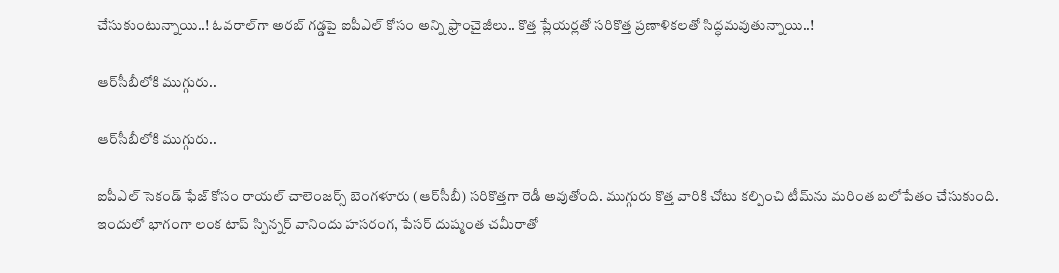చేసుకుంటున్నాయి..! ఓవరాల్‌‌గా అరబ్‌‌ గడ్డపై ఐపీఎల్‌‌ కోసం అన్ని ఫ్రాంచైజీలు.. కొత్త ప్లేయర్లతో సరికొత్త ప్రణాళికలతో సిద్ధమవుతున్నాయి..!

ఆర్‌సీబీలోకి ముగ్గురు..

ఆర్‌సీబీలోకి ముగ్గురు..

ఐపీఎల్‌‌‌‌ సెకండ్‌‌ ఫేజ్‌‌ కోసం రాయల్‌‌ చాలెంజర్స్‌‌ బెంగళూరు (ఆర్‌‌సీబీ) సరికొత్తగా రెడీ అవుతోంది. ముగ్గురు కొత్త వారికి చోటు కల్పించి టీమ్‌‌ను మరింత బలోపేతం చేసుకుంది. ఇందులో భాగంగా లంక టాప్‌‌ స్పిన్నర్‌‌ వానిందు హసరంగ, పేసర్‌‌ దుష్మంత చమీరాతో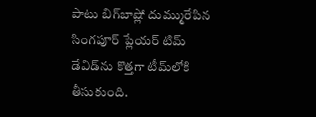పాటు బిగ్‌‌బాష్లో దుమ్మురేపిన సింగపూర్ ప్లేయర్ టిమ్‌‌ డేవిడ్‌‌ను కొత్తగా టీమ్‌‌లోకి తీసుకుంది.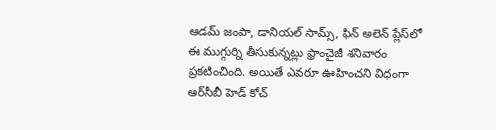ఆడమ్‌‌ జంపా, డానియల్‌‌ సామ్స్‌‌, ఫిన్‌‌ అలెన్‌‌ ప్లేస్‌‌లో ఈ ముగ్గుర్ని తీసుకున్నట్లు ఫ్రాంచైజీ శనివారం ప్రకటించింది. అయితే ఎవరూ ఊహించని విధంగా ఆర్‌‌సీబీ హెడ్‌‌ కోచ్‌‌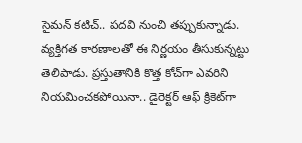సైమన్‌‌ కటిచ్‌‌.. పదవి నుంచి తప్పుకున్నాడు. వ్యక్తిగత కారణాలతో ఈ నిర్ణయం తీసుకున్నట్టు తెలిపాడు. ప్రస్తుతానికి కొత్త కోచ్‌‌గా ఎవరిని నియమించకపోయినా.. డైరెక్టర్‌‌ ఆఫ్‌‌ క్రికెట్‌‌గా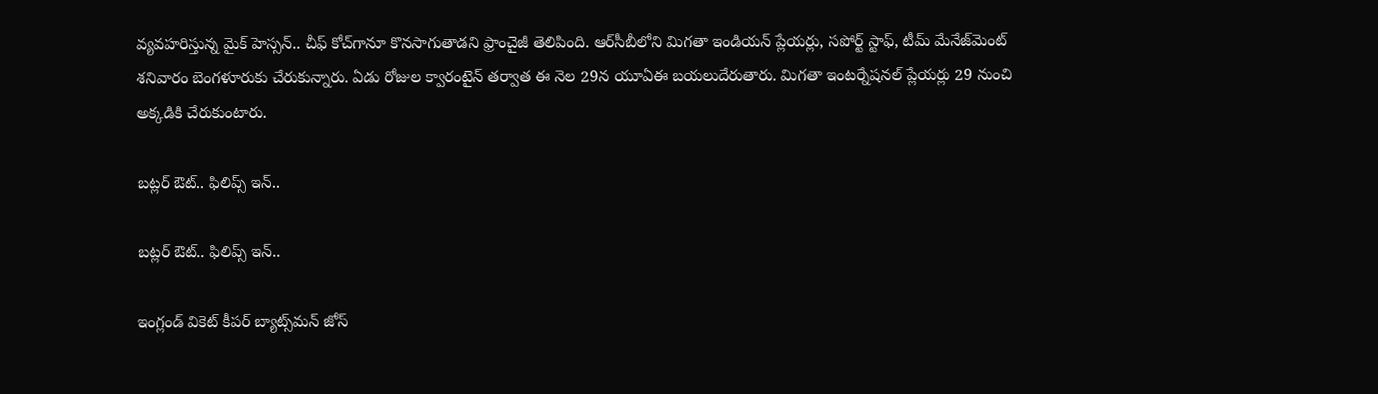వ్యవహరిస్తున్న మైక్‌‌ హెస్సన్‌‌.. చీఫ్‌‌ కోచ్‌‌గానూ కొనసాగుతాడని ఫ్రాంచైజీ తెలిపింది. ఆర్‌‌సీబీలోని మిగతా ఇండియన్‌‌ ప్లేయర్లు, సపోర్ట్‌‌ స్టాఫ్‌‌, టీమ్‌‌ మేనేజ్‌‌మెంట్‌‌ శనివారం బెంగళూరుకు చేరుకున్నారు. ఏడు రోజుల క్వారంటైన్‌‌ తర్వాత ఈ నెల 29న యూఏఈ బయలుదేరుతారు. మిగతా ఇంటర్నేషనల్‌‌ ప్లేయర్లు 29 నుంచి అక్కడికి చేరుకుంటారు.

బట్లర్‌ ఔట్.. ఫిలిప్స్‌‌ ఇన్..

బట్లర్‌ ఔట్.. ఫిలిప్స్‌‌ ఇన్..

ఇంగ్లండ్‌‌‌‌ వికెట్‌‌‌‌ కీపర్‌‌‌‌ బ్యాట్స్‌‌‌‌మన్‌‌‌‌ జోస్‌‌‌‌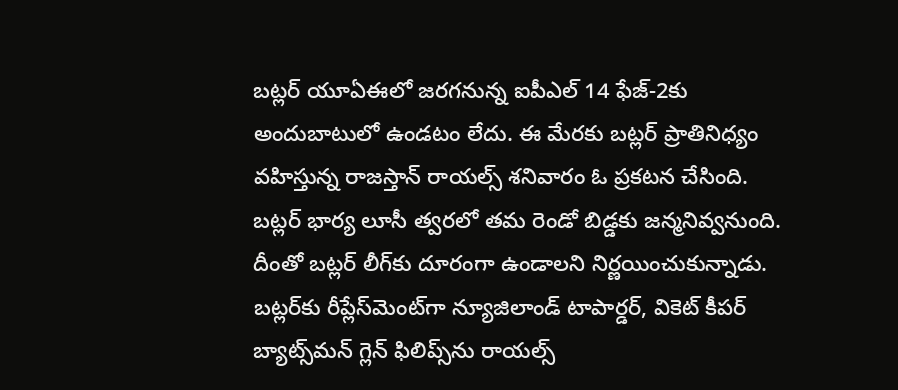బట్లర్‌‌‌‌ యూఏఈలో జరగనున్న ఐపీఎల్‌‌‌‌ 14 ఫేజ్‌‌‌‌-2కు అందుబాటులో ఉండటం లేదు. ఈ మేరకు బట్లర్‌‌‌‌ ప్రాతినిధ్యం వహిస్తున్న రాజస్తాన్‌‌‌‌ రాయల్స్‌‌‌‌ శనివారం ఓ ప్రకటన చేసింది. బట్లర్‌‌‌‌ భార్య లూసీ త్వరలో తమ రెండో బిడ్డకు జన్మనివ్వనుంది. దీంతో బట్లర్‌‌‌‌ లీగ్‌‌‌‌కు దూరంగా ఉండాలని నిర్ణయించుకున్నాడు. బట్లర్‌‌‌‌కు రీప్లేస్‌‌‌‌మెంట్‌‌‌‌గా న్యూజిలాండ్‌‌‌‌ టాపార్డర్‌‌‌‌, వికెట్‌‌‌‌ కీపర్‌‌‌‌ బ్యాట్స్‌‌‌‌మన్‌‌‌‌ గ్లెన్‌‌‌‌ ఫిలిప్స్‌‌‌‌ను రాయల్స్‌‌‌‌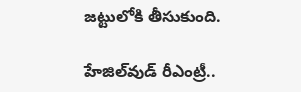జట్టులోకి తీసుకుంది.

హేజిల్‌‌‌‌వుడ్‌‌ రీఎంట్రీ..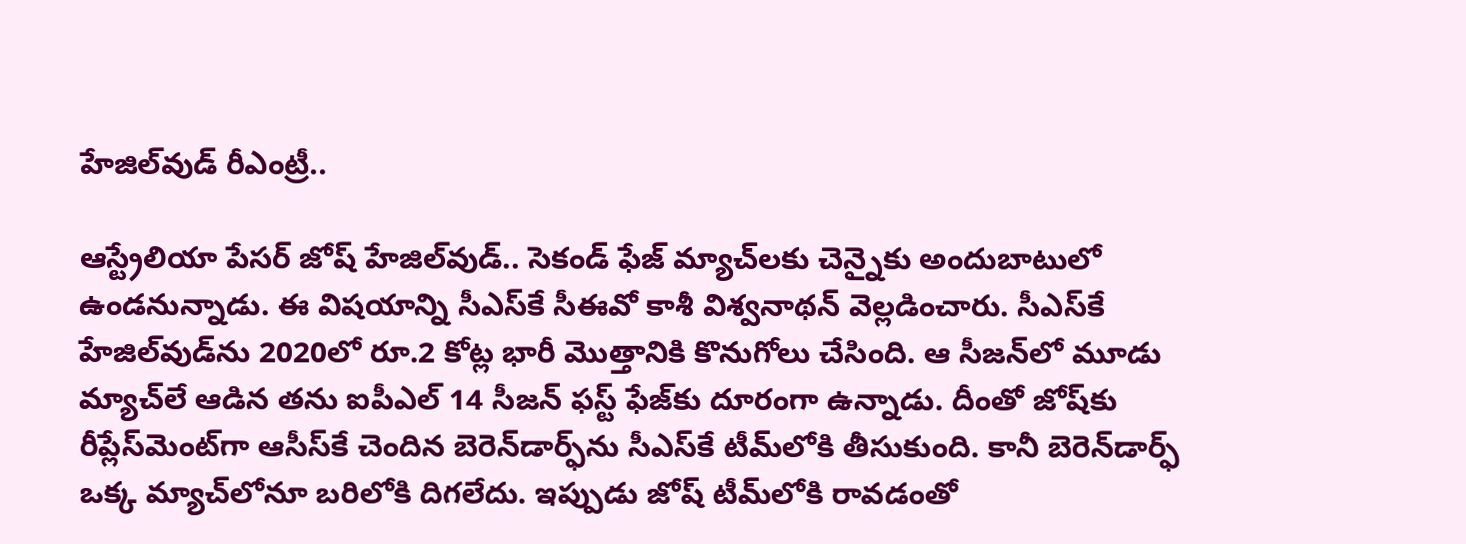హేజిల్‌‌‌‌వుడ్‌‌ రీఎంట్రీ..

ఆస్ట్రేలియా పేసర్‌‌ జోష్‌‌ హేజిల్‌‌వుడ్‌‌.. సెకండ్‌‌ ఫేజ్‌‌ మ్యాచ్‌‌లకు చెన్నైకు అందుబాటులో ఉండనున్నాడు. ఈ విషయాన్ని సీఎస్‌‌కే సీఈవో కాశీ విశ్వనాథన్‌‌ వెల్లడించారు. సీఎస్‌‌కే హేజిల్‌‌వుడ్‌‌ను 2020లో రూ.2 కోట్ల భారీ మొత్తానికి కొనుగోలు చేసింది. ఆ సీజన్‌‌లో మూడు మ్యాచ్‌‌లే ఆడిన తను ఐపీఎల్‌‌ 14 సీజన్‌‌ ఫస్ట్‌‌ ఫేజ్‌‌కు దూరంగా ఉన్నాడు. దీంతో జోష్‌‌కు రీప్లేస్‌‌మెంట్‌‌గా ఆసీస్‌‌కే చెందిన బెరెన్‌‌డార్ఫ్‌‌ను సీఎస్‌‌కే టీమ్‌‌లోకి తీసుకుంది. కానీ బెరెన్‌‌డార్ఫ్‌‌ ఒక్క మ్యాచ్‌‌లోనూ బరిలోకి దిగలేదు. ఇప్పుడు జోష్‌‌ టీమ్‌‌లోకి రావడంతో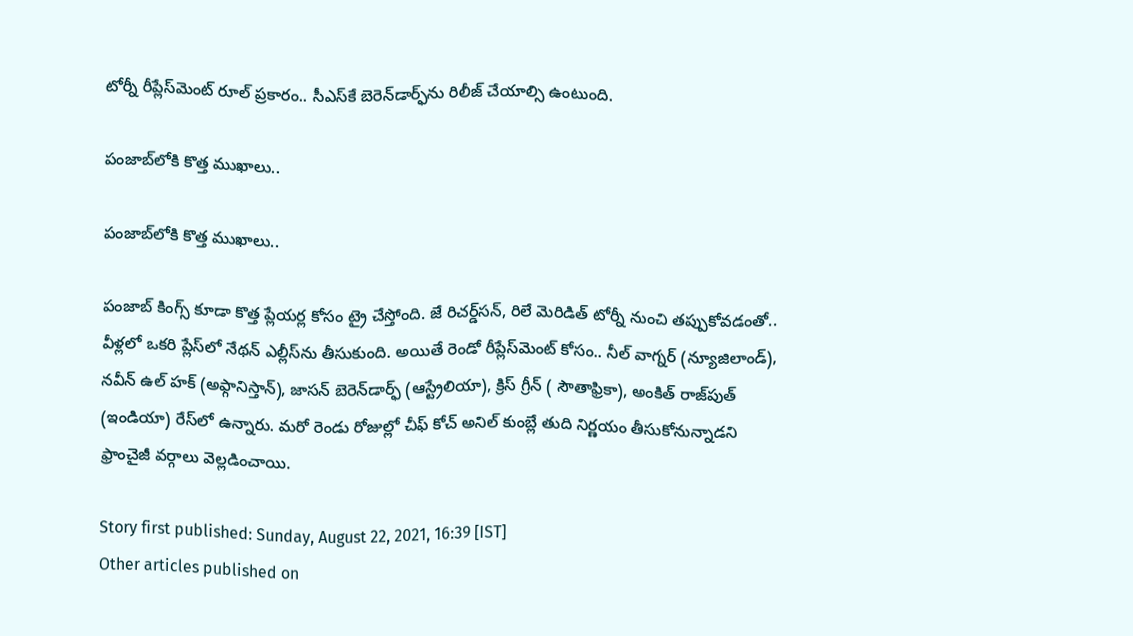టోర్నీ రీప్లేస్‌‌మెంట్‌‌ రూల్‌‌ ప్రకారం.. సీఎస్‌‌కే బెరెన్‌‌డార్ఫ్‌‌ను రిలీజ్‌‌ చేయాల్సి ఉంటుంది.

పంజాబ్‌లోకి కొత్త ముఖాలు..

పంజాబ్‌లోకి కొత్త ముఖాలు..

పంజాబ్‌‌ కింగ్స్‌‌ కూడా కొత్త ప్లేయర్ల కోసం ట్రై చేస్తోంది. జే రిచర్డ్‌‌సన్‌‌, రిలే మెరిడిత్‌‌ టోర్నీ నుంచి తప్పుకోవడంతో.. వీళ్లలో ఒకరి ప్లేస్‌‌లో నేథన్‌‌ ఎల్లీస్‌‌ను తీసుకుంది. అయితే రెండో రీప్లేస్‌‌మెంట్‌‌ కోసం.. నీల్‌‌ వాగ్నర్‌‌ (న్యూజిలాండ్‌‌), నవీన్‌‌ ఉల్‌‌ హక్‌‌ (అఫ్గానిస్తాన్‌‌), జాసన్‌‌ బెరెన్‌‌డార్ఫ్‌‌ (ఆస్ట్రేలియా), క్రిస్‌‌ గ్రీన్‌‌ ( సౌతాఫ్రికా), అంకిత్‌‌ రాజ్‌‌పుత్‌‌ (ఇండియా) రేస్‌‌లో ఉన్నారు. మరో రెండు రోజుల్లో చీఫ్‌‌ కోచ్‌‌ అనిల్‌‌ కుంబ్లే తుది నిర్ణయం తీసుకోనున్నాడని ఫ్రాంచైజీ వర్గాలు వెల్లడించాయి.

Story first published: Sunday, August 22, 2021, 16:39 [IST]
Other articles published on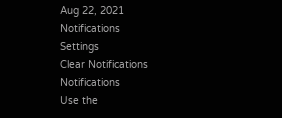Aug 22, 2021
Notifications
Settings
Clear Notifications
Notifications
Use the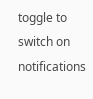toggle to switch on notifications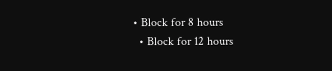• Block for 8 hours
  • Block for 12 hours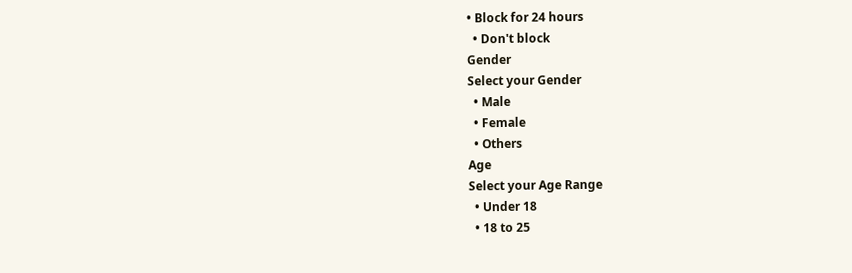• Block for 24 hours
  • Don't block
Gender
Select your Gender
  • Male
  • Female
  • Others
Age
Select your Age Range
  • Under 18
  • 18 to 25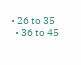• 26 to 35
  • 36 to 45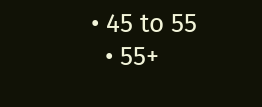• 45 to 55
  • 55+